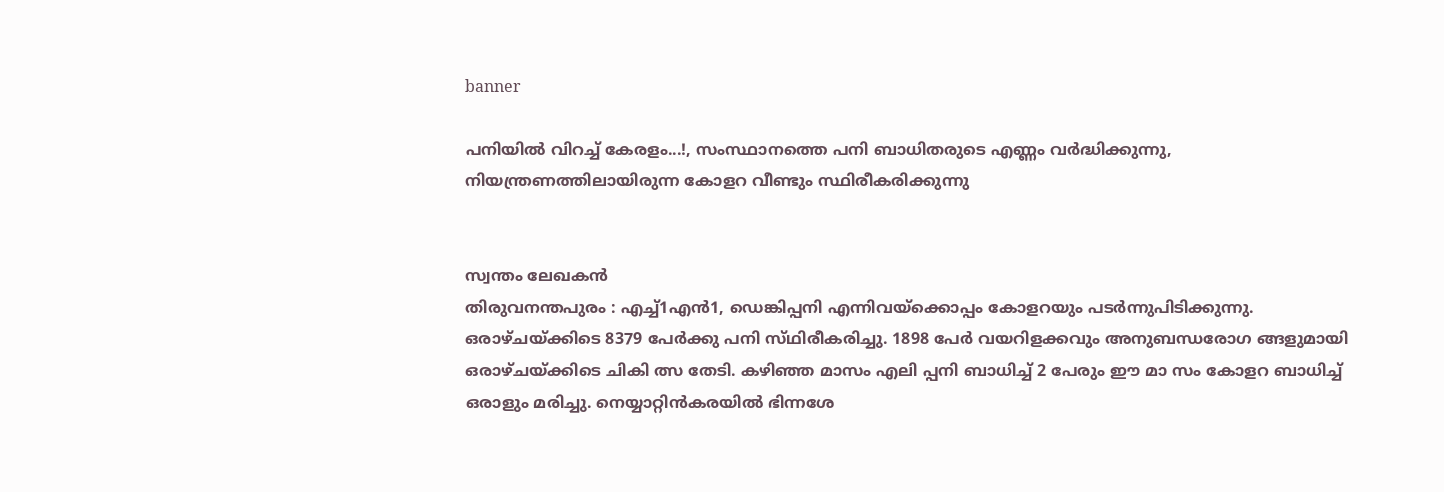banner

പനിയിൽ വിറച്ച് കേരളം...!, സംസ്ഥാനത്തെ പനി ബാധിതരുടെ എണ്ണം വർദ്ധിക്കുന്നു, നിയന്ത്രണത്തിലായിരുന്ന കോളറ വീണ്ടും സ്ഥിരീകരിക്കുന്നു


സ്വന്തം ലേഖകൻ
തിരുവനന്തപുരം : എച്ച്1എൻ1, ഡെങ്കിപ്പനി എന്നിവയ്ക്കൊപ്പം കോളറയും പടർന്നുപിടിക്കുന്നു. ഒരാഴ്ചയ്ക്കിടെ 8379 പേർക്കു പനി സ്‌ഥിരീകരിച്ചു. 1898 പേർ വയറിളക്കവും അനുബന്ധരോഗ ങ്ങളുമായി ഒരാഴ്ചയ്ക്കിടെ ചികി ത്സ തേടി. കഴിഞ്ഞ മാസം എലി പ്പനി ബാധിച്ച് 2 പേരും ഈ മാ സം കോളറ ബാധിച്ച് ഒരാളും മരിച്ചു. നെയ്യാറ്റിൻകരയിൽ ഭിന്നശേ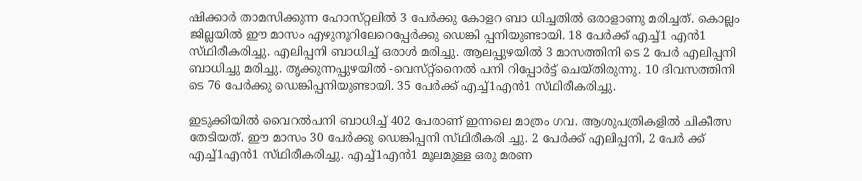ഷിക്കാർ താമസിക്കുന്ന ഹോസ്‌റ്റലിൽ 3 പേർക്കു കോളറ ബാ ധിച്ചതിൽ ഒരാളാണു മരിച്ചത്. കൊല്ലം ജില്ലയിൽ ഈ മാസം എഴുനൂറിലേറെപ്പേർക്കു ഡെങ്കി പ്പനിയുണ്ടായി. 18 പേർക്ക് എച്ച്1 എൻ1 സ്‌ഥിരീകരിച്ചു. എലിപ്പനി ബാധിച്ച് ഒരാൾ മരിച്ചു. ആലപ്പുഴയിൽ 3 മാസത്തിനി ടെ 2 പേർ എലിപ്പനി ബാധിച്ചു മരിച്ചു. തൃക്കുന്നപ്പുഴയിൽ -വെസ്‌റ്റ്നൈൽ പനി റിപ്പോർട്ട് ചെയ്തിരുന്നു. 10 ദിവസത്തിനി ടെ 76 പേർക്കു ഡെങ്കിപ്പനിയുണ്ടായി. 35 പേർക്ക് എച്ച്1എൻ1 സ്‌ഥിരീകരിച്ചു.

ഇടുക്കിയിൽ വൈറൽപനി ബാധിച്ച് 402 പേരാണ് ഇന്നലെ മാത്രം ഗവ. ആശുപത്രികളിൽ ചികീത്സ തേടിയത്. ഈ മാസം 30 പേർക്കു ഡെങ്കിപ്പനി സ്‌ഥിരീകരി ച്ചു. 2 പേർക്ക് എലിപ്പനി, 2 പേർ ക്ക് എച്ച്1എൻ1 സ്‌ഥിരീകരിച്ചു. എച്ച്1എൻ1 മൂലമുള്ള ഒരു മരണ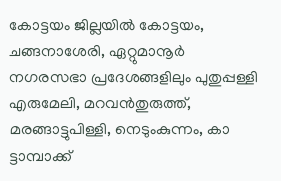കോട്ടയം ജില്ലയിൽ കോട്ടയം, ചങ്ങനാശേരി, ഏറ്റുമാനൂർ നഗരസഭാ പ്രദേശങ്ങളിലും പുതുപ്പള്ളി എരുമേലി, മറവൻതുരുത്ത്, മരങ്ങാട്ടുപിള്ളി, നെടുംകുന്നം, കാ ട്ടാമ്പാക്ക്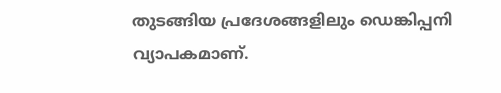തുടങ്ങിയ പ്രദേശങ്ങളിലും ഡെങ്കിപ്പനി വ്യാപകമാണ്.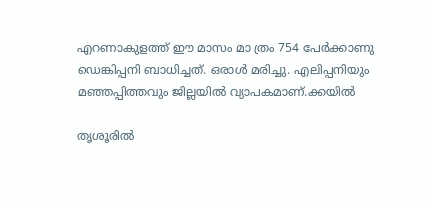എറണാകുളത്ത് ഈ മാസം മാ ത്രം 754 പേർക്കാണു ഡെങ്കിപ്പനി ബാധിച്ചത്. ഒരാൾ മരിച്ചു. എലിപ്പനിയും മഞ്ഞപ്പിത്തവും ജില്ലയിൽ വ്യാപകമാണ്.ക്കയിൽ

തൃശൂരിൽ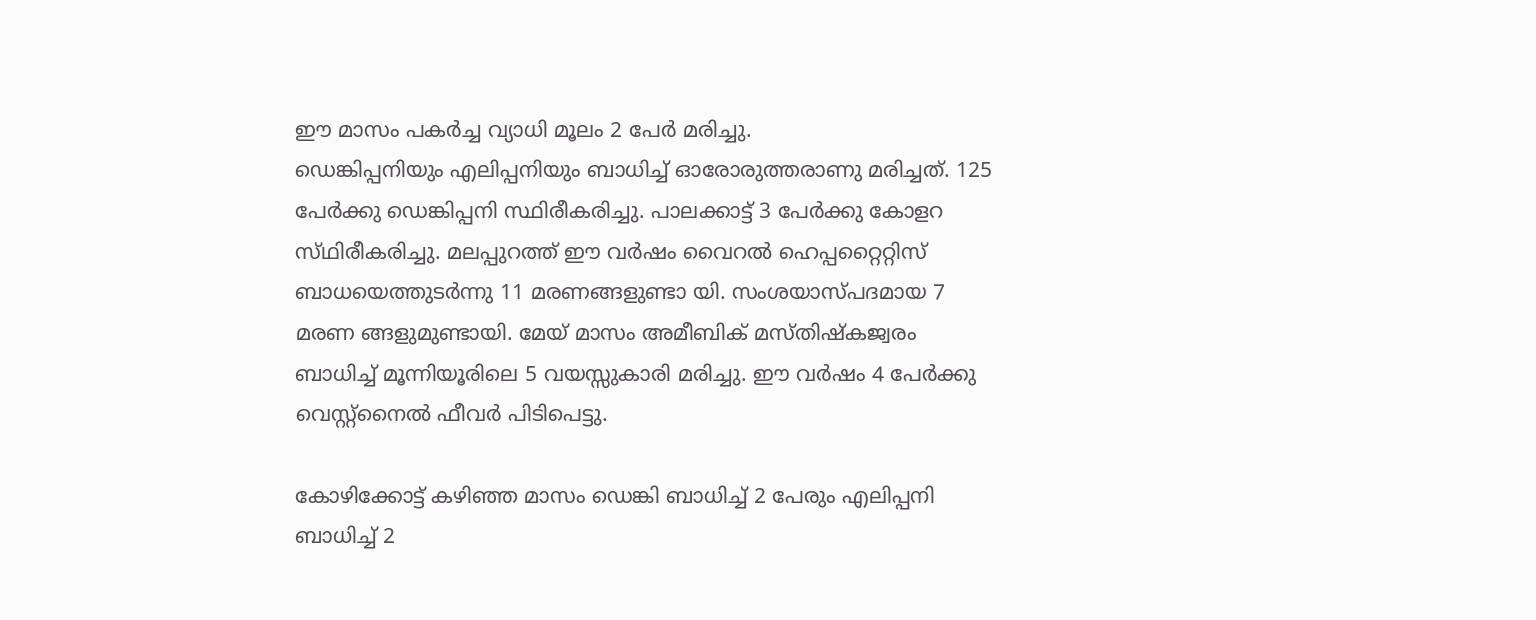ഈ മാസം പകർച്ച വ്യാധി മൂലം 2 പേർ മരിച്ചു.
ഡെങ്കിപ്പനിയും എലിപ്പനിയും ബാധിച്ച് ഓരോരുത്തരാണു മരിച്ചത്. 125 പേർക്കു ഡെങ്കിപ്പനി സ്ഥിരീകരിച്ചു. പാലക്കാട്ട് 3 പേർക്കു കോളറ സ്‌ഥിരീകരിച്ചു. മലപ്പുറത്ത് ഈ വർഷം വൈറൽ ഹെപ്പറ്റൈറ്റിസ് ബാധയെത്തുടർന്നു 11 മരണങ്ങളുണ്ടാ യി. സംശയാസ്‌പദമായ 7 മരണ ങ്ങളുമുണ്ടായി. മേയ് മാസം അമീബിക് മസ്തിഷ്കജ്വരം ബാധിച്ച് മൂന്നിയൂരിലെ 5 വയസ്സുകാരി മരിച്ചു. ഈ വർഷം 4 പേർക്കു വെസ്റ്റ്നൈൽ ഫീവർ പിടിപെട്ടു.

കോഴിക്കോട്ട് കഴിഞ്ഞ മാസം ഡെങ്കി ബാധിച്ച് 2 പേരും എലിപ്പനി ബാധിച്ച് 2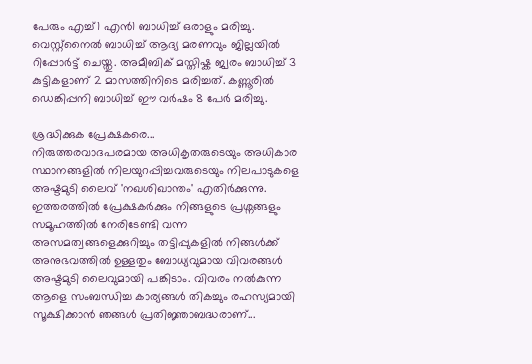പേരും എച്ച്1 എൻ1 ബാധിച്ച് ഒരാളും മരിച്ചു. വെസ്റ്റ്നൈൽ ബാധിച്ച് ആദ്യ മരണവും ജില്ലയിൽ റിപ്പോർട്ട് ചെയ്തു. അമീബിക് മസ്തിഷ്ക ജ്വരം ബാധിച്ച് 3 കുട്ടികളാണ് 2 മാസത്തിനിടെ മരിച്ചത്. കണ്ണൂരിൽ ഡെങ്കിപ്പനി ബാധിച്ച് ഈ വർഷം 8 പേർ മരിച്ചു.

ശ്രദ്ധിക്കുക പ്രേക്ഷകരെ...
നിരുത്തരവാദപരമായ അധികൃതരുടെയും അധികാര സ്ഥാനങ്ങളിൽ നിലയുറപ്പിച്ചവരുടെയും നിലപാടുകളെ അഷ്ടമുടി ലൈവ് 'നഖശിഖാന്തം' എതിർക്കുന്നു. ഇത്തരത്തിൽ പ്രേക്ഷകർക്കും നിങ്ങളുടെ പ്രശ്നങ്ങളും സമൂഹത്തിൽ നേരിടേണ്ടി വന്ന അസമത്വങ്ങളെക്കുറിച്ചും തട്ടിപ്പുകളിൽ നിങ്ങൾക്ക് അനുഭവത്തിൽ ഉള്ളതും ബോധ്യവുമായ വിവരങ്ങൾ അഷ്ടമുടി ലൈവുമായി പങ്കിടാം. വിവരം നൽകുന്ന ആളെ സംബന്ധിച്ച കാര്യങ്ങൾ തികച്ചും രഹസ്യമായി സൂക്ഷിക്കാൻ ഞങ്ങൾ പ്രതിജ്ഞാബദ്ധരാണ്...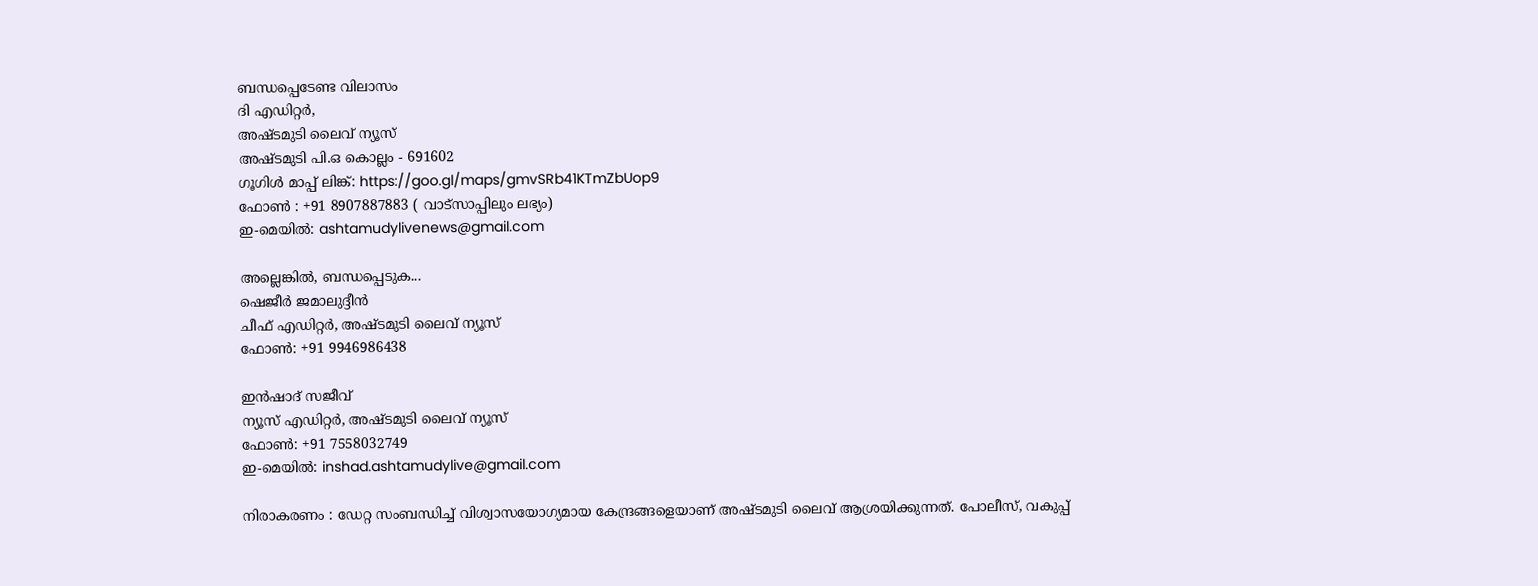ബന്ധപ്പെടേണ്ട വിലാസം
ദി എഡിറ്റർ,
അഷ്ടമുടി ലൈവ് ന്യൂസ്
അഷ്ടമുടി പി.ഒ കൊല്ലം - 691602
ഗൂഗിൾ മാപ്പ് ലിങ്ക്: https://goo.gl/maps/gmvSRb41KTmZbUop9
ഫോൺ : +91 8907887883 ( വാട്സാപ്പിലും ലഭ്യം)
ഇ-മെയിൽ: ashtamudylivenews@gmail.com

അല്ലെങ്കിൽ, ബന്ധപ്പെടുക...
ഷെജീർ ജമാലുദ്ദീൻ
ചീഫ് എഡിറ്റർ, അഷ്ടമുടി ലൈവ് ന്യൂസ്
ഫോൺ: +91 9946986438

ഇൻഷാദ് സജീവ്
ന്യൂസ് എഡിറ്റർ, അഷ്ടമുടി ലൈവ് ന്യൂസ്
ഫോൺ: +91 7558032749
ഇ-മെയിൽ: inshad.ashtamudylive@gmail.com

നിരാകരണം : ഡേറ്റ സംബന്ധിച്ച് വിശ്വാസയോഗ്യമായ കേന്ദ്രങ്ങളെയാണ് അഷ്ടമുടി ലൈവ് ആശ്രയിക്കുന്നത്. പോലീസ്, വകുപ്പ്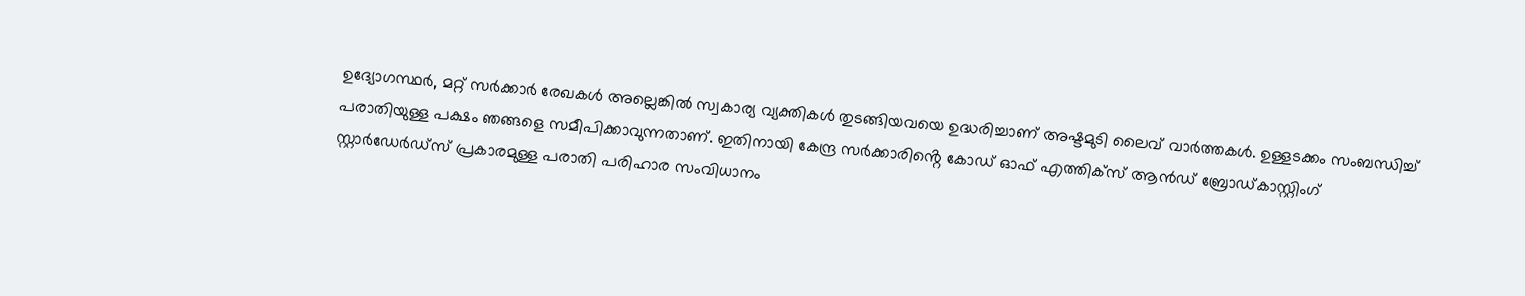ഉദ്യോഗസ്ഥർ, മറ്റ് സർക്കാർ രേഖകൾ അല്ലെങ്കിൽ സ്വകാര്യ വ്യക്തികൾ തുടങ്ങിയവയെ ഉദ്ധരിച്ചാണ് അഷ്ടമുടി ലൈവ് വാർത്തകൾ. ഉള്ളടക്കം സംബന്ധിച്ച് പരാതിയുള്ള പക്ഷം ഞങ്ങളെ സമീപിക്കാവുന്നതാണ്. ഇതിനായി കേന്ദ്ര സർക്കാരിൻ്റെ കോഡ് ഓഫ് എത്തിക്സ് ആന്‍ഡ് ബ്രോഡ്കാസ്റ്റിംഗ് സ്റ്റാര്‍ഡേര്‍ഡ്സ് പ്രകാരമുള്ള പരാതി പരിഹാര സംവിധാനം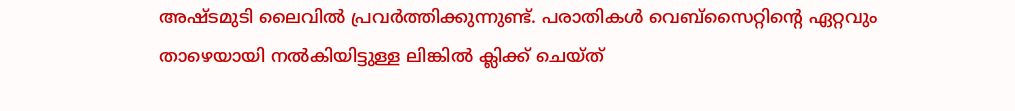അഷ്ടമുടി ലൈവിൽ പ്രവർത്തിക്കുന്നുണ്ട്. പരാതികൾ വെബ്സൈറ്റിൻ്റെ ഏറ്റവും താഴെയായി നൽകിയിട്ടുള്ള ലിങ്കിൽ ക്ലിക്ക് ചെയ്ത്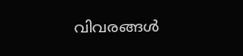വിവരങ്ങൾ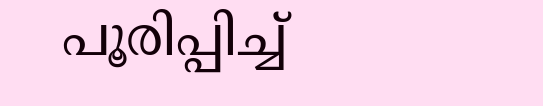പൂരിപ്പിച്ച്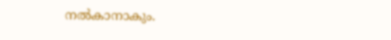നൽകാനാകും.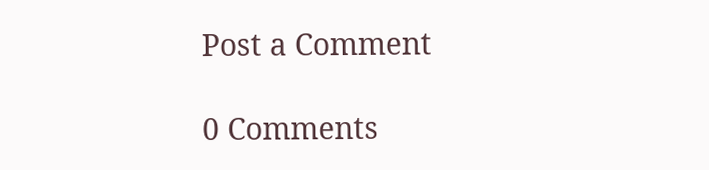Post a Comment

0 Comments